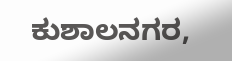ಕುಶಾಲನಗರ,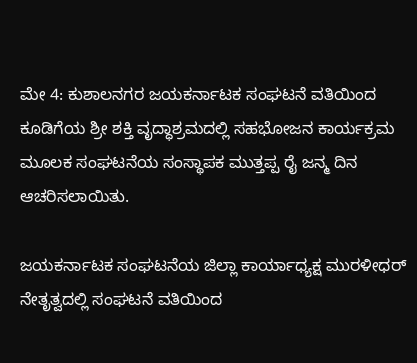ಮೇ 4: ಕುಶಾಲನಗರ ಜಯಕರ್ನಾಟಕ ಸಂಘಟನೆ ವತಿಯಿಂದ ಕೂಡಿಗೆಯ ಶ್ರೀ ಶಕ್ತಿ ವೃದ್ಧಾಶ್ರಮದಲ್ಲಿ ಸಹಭೋಜನ ಕಾರ್ಯಕ್ರಮ ಮೂಲಕ ಸಂಘಟನೆಯ ಸಂಸ್ಥಾಪಕ ಮುತ್ತಪ್ಪ ರೈ ಜನ್ಮ ದಿನ ಆಚರಿಸಲಾಯಿತು.

ಜಯಕರ್ನಾಟಕ ಸಂಘಟನೆಯ ಜಿಲ್ಲಾ ಕಾರ್ಯಾಧ್ಯಕ್ಷ ಮುರಳೀಧರ್ ನೇತೃತ್ವದಲ್ಲಿ ಸಂಘಟನೆ ವತಿಯಿಂದ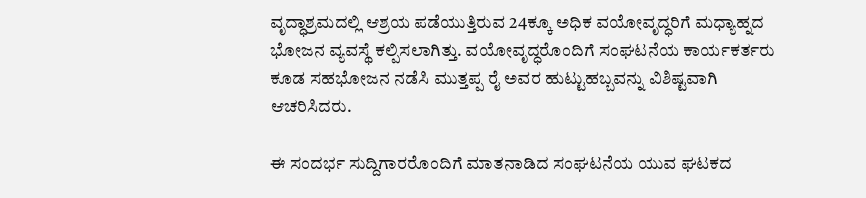ವೃದ್ಧಾಶ್ರಮದಲ್ಲಿ ಆಶ್ರಯ ಪಡೆಯುತ್ತಿರುವ 24ಕ್ಕೂ ಅಧಿಕ ವಯೋವೃದ್ಧರಿಗೆ ಮಧ್ಯಾಹ್ನದ ಭೋಜನ ವ್ಯವಸ್ಥೆ ಕಲ್ಪಿಸಲಾಗಿತ್ತು. ವಯೋವೃದ್ಧರೊಂದಿಗೆ ಸಂಘಟನೆಯ ಕಾರ್ಯಕರ್ತರು ಕೂಡ ಸಹಭೋಜನ ನಡೆಸಿ ಮುತ್ತಪ್ಪ ರೈ ಅವರ ಹುಟ್ಟುಹಬ್ಬವನ್ನು ವಿಶಿಷ್ಟವಾಗಿ ಆಚರಿಸಿದರು.

ಈ ಸಂದರ್ಭ ಸುದ್ದಿಗಾರರೊಂದಿಗೆ ಮಾತನಾಡಿದ ಸಂಘಟನೆಯ ಯುವ ಘಟಕದ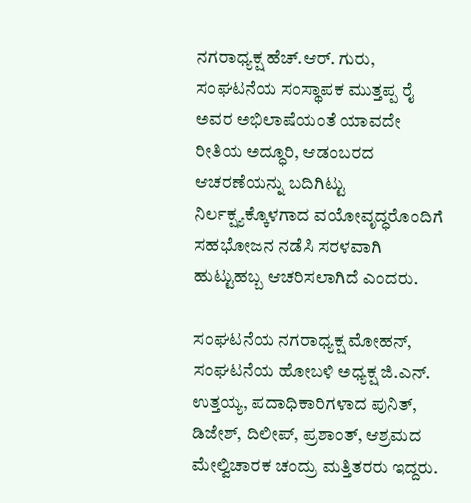ನಗರಾಧ್ಯಕ್ಷ ಹೆಚ್.ಆರ್. ಗುರು, ಸಂಘಟನೆಯ ಸಂಸ್ಥಾಪಕ ಮುತ್ತಪ್ಪ ರೈ ಅವರ ಅಭಿಲಾಷೆಯಂತೆ ಯಾವದೇ ರೀತಿಯ ಅದ್ಧೂರಿ, ಆಡಂಬರದ ಆಚರಣೆಯನ್ನು ಬದಿಗಿಟ್ಟು ನಿರ್ಲಕ್ಷ್ಯಕ್ಕೊಳಗಾದ ವಯೋವೃದ್ಧರೊಂದಿಗೆ ಸಹಭೋಜನ ನಡೆಸಿ ಸರಳವಾಗಿ ಹುಟ್ಟುಹಬ್ಬ ಆಚರಿಸಲಾಗಿದೆ ಎಂದರು.

ಸಂಘಟನೆಯ ನಗರಾಧ್ಯಕ್ಷ ಮೋಹನ್, ಸಂಘಟನೆಯ ಹೋಬಳಿ ಅಧ್ಯಕ್ಷ ಜಿ.ಎನ್. ಉತ್ತಯ್ಯ, ಪದಾಧಿಕಾರಿಗಳಾದ ಪುನಿತ್, ಡಿಜೇಶ್, ದಿಲೀಪ್, ಪ್ರಶಾಂತ್, ಆಶ್ರಮದ ಮೇಲ್ವಿಚಾರಕ ಚಂದ್ರು ಮತ್ತಿತರರು ಇದ್ದರು.